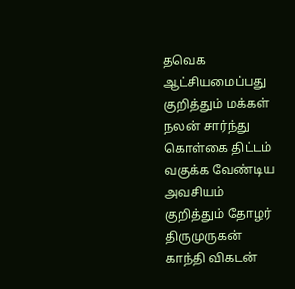தவெக ஆட்சியமைப்பது குறித்தும் மக்கள் நலன் சார்ந்து கொள்கை திட்டம் வகுக்க வேண்டிய அவசியம் குறித்தும் தோழர் திருமுருகன் காந்தி விகடன்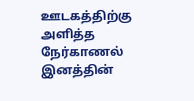ஊடகத்திற்கு அளித்த நேர்காணல்
இனத்தின்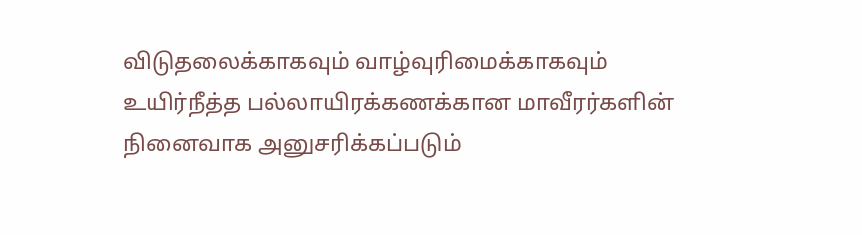விடுதலைக்காகவும் வாழ்வுரிமைக்காகவும் உயிர்நீத்த பல்லாயிரக்கணக்கான மாவீரர்களின் நினைவாக அனுசரிக்கப்படும்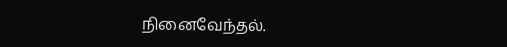நினைவேந்தல்.